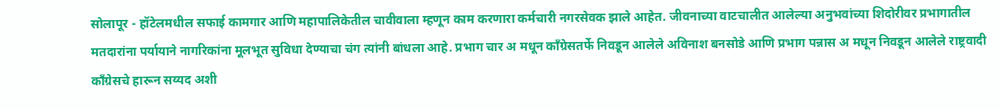सोलापूर - हॉटेलमधील सफाई कामगार आणि महापालिकेतील चावीवाला म्हणून काम करणारा कर्मचारी नगरसेवक झाले आहेत. जीवनाच्या वाटचालीत आलेल्या अनुभवांच्या शिदोरीवर प्रभागातील मतदारांना पर्यायाने नागरिकांना मूलभूत सुविधा देण्याचा चंग त्यांनी बांधला आहे. प्रभाग चार अ मधून कॉंग्रेसतर्फे निवडून आलेले अविनाश बनसोडे आणि प्रभाग पन्नास अ मधून निवडून आलेले राष्ट्रवादी कॉंग्रेसचे हारून सय्यद अशी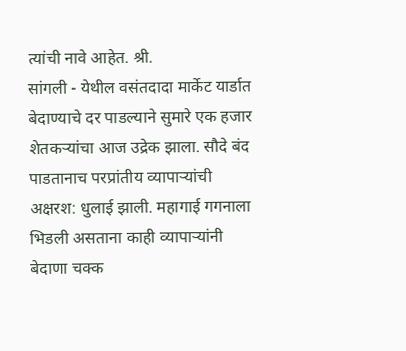त्यांची नावे आहेत. श्री.
सांगली - येथील वसंतदादा मार्केट यार्डात बेदाण्याचे दर पाडल्याने सुमारे एक हजार शेतकऱ्यांचा आज उद्रेक झाला. सौदे बंद पाडतानाच परप्रांतीय व्यापाऱ्यांची अक्षरश: धुलाई झाली. महागाई गगनाला भिडली असताना काही व्यापाऱ्यांनी बेदाणा चक्क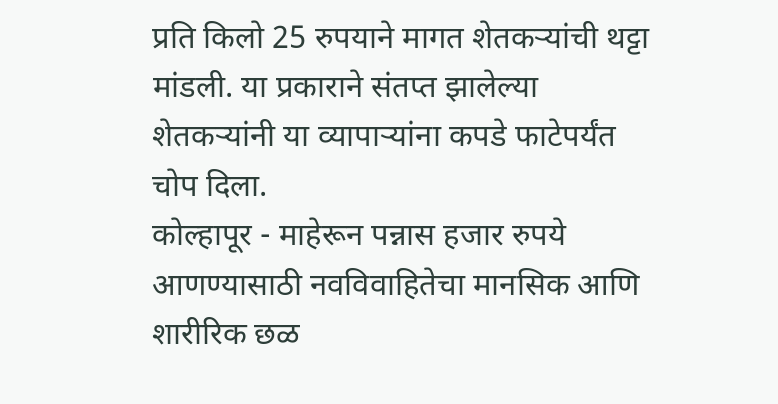प्रति किलो 25 रुपयाने मागत शेतकऱ्यांची थट्टा मांडली. या प्रकाराने संतप्त झालेल्या शेतकऱ्यांनी या व्यापाऱ्यांना कपडे फाटेपर्यंत चोप दिला.
कोल्हापूर - माहेरून पन्नास हजार रुपये आणण्यासाठी नवविवाहितेचा मानसिक आणि शारीरिक छळ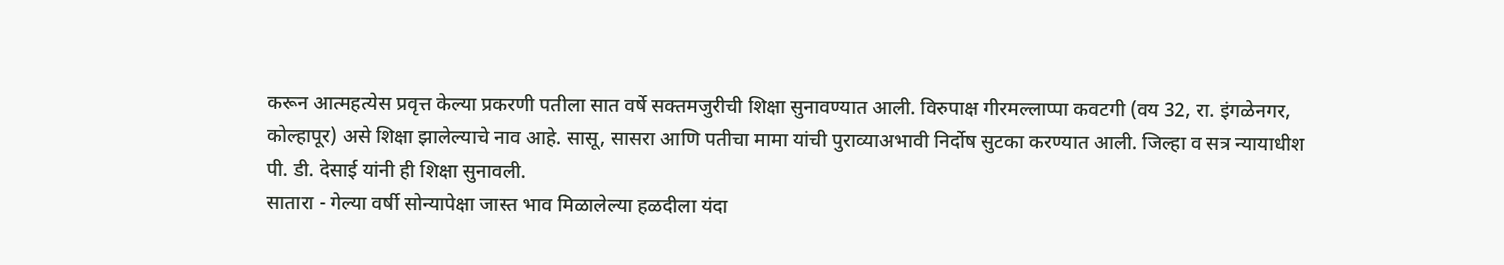करून आत्महत्येस प्रवृत्त केल्या प्रकरणी पतीला सात वर्षे सक्तमजुरीची शिक्षा सुनावण्यात आली. विरुपाक्ष गीरमल्लाप्पा कवटगी (वय 32, रा. इंगळेनगर, कोल्हापूर) असे शिक्षा झालेल्याचे नाव आहे. सासू, सासरा आणि पतीचा मामा यांची पुराव्याअभावी निर्दोष सुटका करण्यात आली. जिल्हा व सत्र न्यायाधीश पी. डी. देसाई यांनी ही शिक्षा सुनावली.
सातारा - गेल्या वर्षी सोन्यापेक्षा जास्त भाव मिळालेल्या हळदीला यंदा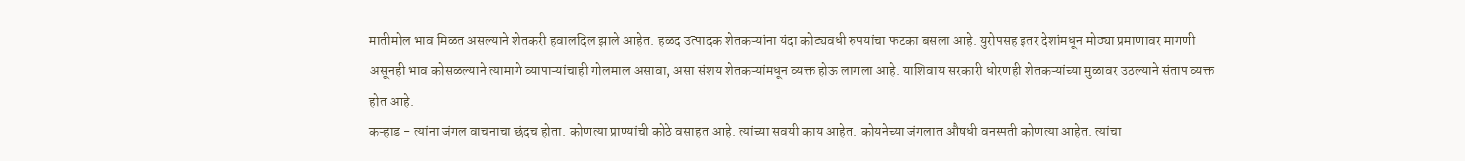मातीमोल भाव मिळत असल्याने शेतकरी हवालदिल झाले आहेत. हळद उत्पादक शेतकऱ्यांना यंदा कोट्यवधी रुपयांचा फटका बसला आहे. युरोपसह इतर देशांमधून मोठ्या प्रमाणावर मागणी असूनही भाव कोसळल्याने त्यामागे व्यापाऱ्यांचाही गोलमाल असावा, असा संशय शेतकऱ्यांमधून व्यक्त होऊ लागला आहे. याशिवाय सरकारी धोरणही शेतकऱ्यांच्या मुळावर उठल्याने संताप व्यक्त होत आहे.
कऱ्हाड - त्यांना जंगल वाचनाचा छंदच होता. कोणत्या प्राण्यांची कोठे वसाहत आहे. त्यांच्या सवयी काय आहेत. कोयनेच्या जंगलात औषधी वनस्पती कोणत्या आहेत. त्यांचा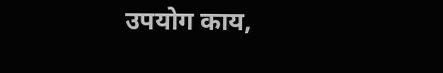उपयोग काय,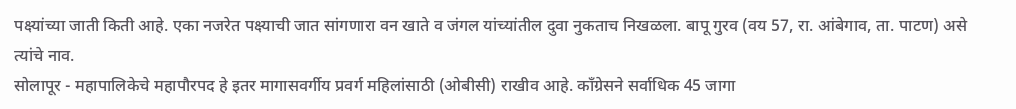पक्ष्यांच्या जाती किती आहे. एका नजरेत पक्ष्याची जात सांगणारा वन खाते व जंगल यांच्यांतील दुवा नुकताच निखळला. बापू गुरव (वय 57, रा. आंबेगाव, ता. पाटण) असे त्यांचे नाव.
सोलापूर - महापालिकेचे महापौरपद हे इतर मागासवर्गीय प्रवर्ग महिलांसाठी (ओबीसी) राखीव आहे. कॉंग्रेसने सर्वाधिक 45 जागा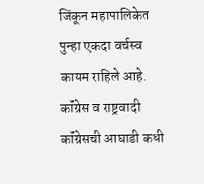जिंकून महापालिकेत पुन्हा एकदा वर्चस्व कायम राहिले आहे. कॉंग्रेस व राष्ट्रवादी कॉंग्रेसची आघाडी कधी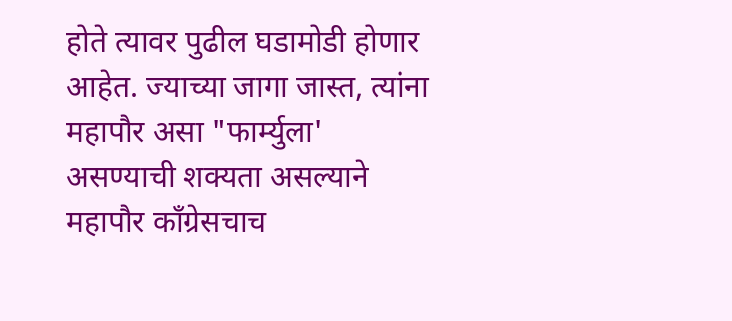होते त्यावर पुढील घडामोडी होणार आहेत. ज्याच्या जागा जास्त, त्यांना महापौर असा "फार्म्युला' असण्याची शक्यता असल्याने महापौर कॉंग्रेसचाच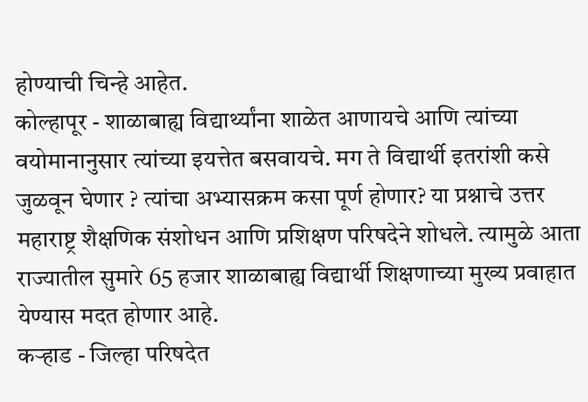होण्याची चिन्हे आहेत.
कोल्हापूर - शाळाबाह्य विद्यार्थ्यांना शाळेत आणायचे आणि त्यांच्या वयोमानानुसार त्यांच्या इयत्तेत बसवायचे. मग ते विद्यार्थी इतरांशी कसे जुळवून घेणार ? त्यांचा अभ्यासक्रम कसा पूर्ण होणार? या प्रश्नाचे उत्तर महाराष्ट्र शैक्षणिक संशोधन आणि प्रशिक्षण परिषदेने शोधले. त्यामुळे आता राज्यातील सुमारे 65 हजार शाळाबाह्य विद्यार्थी शिक्षणाच्या मुख्य प्रवाहात येण्यास मदत होणार आहे.
कऱ्हाड - जिल्हा परिषदेत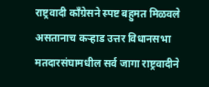राष्ट्रवादी कॉंग्रेसने स्पष्ट बहुमत मिळवले असतानाच कऱ्हाड उत्तर विधानसभा मतदारसंघामधील सर्व जागा राष्ट्रवादीने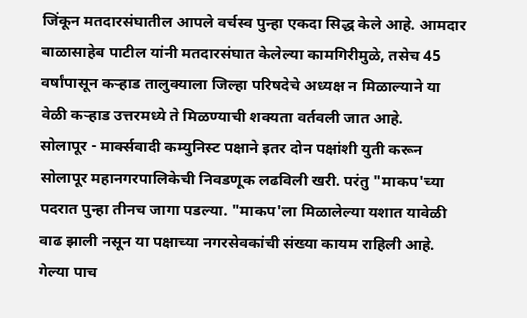जिंकून मतदारसंघातील आपले वर्चस्व पुन्हा एकदा सिद्ध केले आहे. आमदार बाळासाहेब पाटील यांनी मतदारसंघात केलेल्या कामगिरीमुळे, तसेच 45 वर्षांपासून कऱ्हाड तालुक्याला जिल्हा परिषदेचे अध्यक्ष न मिळाल्याने या वेळी कऱ्हाड उत्तरमध्ये ते मिळण्याची शक्यता वर्तवली जात आहे.
सोलापूर - मार्क्सवादी कम्युनिस्ट पक्षाने इतर दोन पक्षांशी युती करून सोलापूर महानगरपालिकेची निवडणूक लढविली खरी. परंतु "माकप'च्या पदरात पुन्हा तीनच जागा पडल्या. "माकप'ला मिळालेल्या यशात यावेळी वाढ झाली नसून या पक्षाच्या नगरसेवकांची संख्या कायम राहिली आहे. गेल्या पाच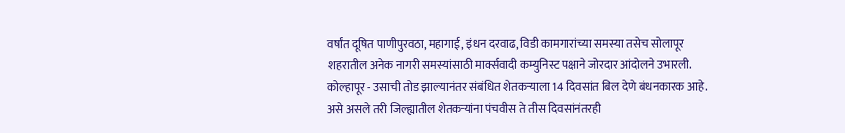वर्षांत दूषित पाणीपुरवठा, महागाई, इंधन दरवाढ, विडी कामगारांच्या समस्या तसेच सोलापूर शहरातील अनेक नागरी समस्यांसाठी मार्क्सवादी कम्युनिस्ट पक्षाने जोरदार आंदोलने उभारली.
कोल्हापूर - उसाची तोड झाल्यानंतर संबंधित शेतकऱ्याला 14 दिवसांत बिल देणे बंधनकारक आहे. असे असले तरी जिल्ह्यातील शेतकऱ्यांना पंचवीस ते तीस दिवसांनंतरही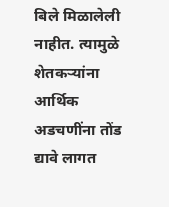बिले मिळालेली नाहीत. त्यामुळे शेतकऱ्यांना आर्थिक अडचणींना तोंड द्यावे लागत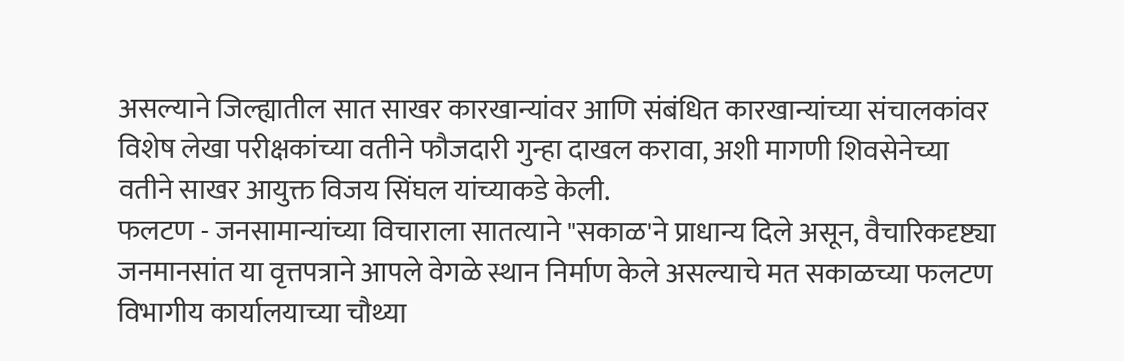असल्याने जिल्ह्यातील सात साखर कारखान्यांवर आणि संबंधित कारखान्यांच्या संचालकांवर विशेष लेखा परीक्षकांच्या वतीने फौजदारी गुन्हा दाखल करावा, अशी मागणी शिवसेनेच्या वतीने साखर आयुक्त विजय सिंघल यांच्याकडे केली.
फलटण - जनसामान्यांच्या विचाराला सातत्याने "सकाळ'ने प्राधान्य दिले असून, वैचारिकदृष्ट्या जनमानसांत या वृत्तपत्राने आपले वेगळे स्थान निर्माण केले असल्याचे मत सकाळच्या फलटण विभागीय कार्यालयाच्या चौथ्या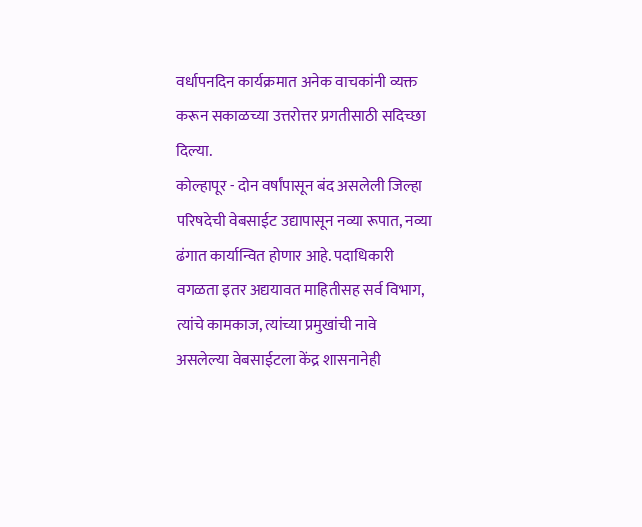वर्धापनदिन कार्यक्रमात अनेक वाचकांनी व्यक्त करून सकाळच्या उत्तरोत्तर प्रगतीसाठी सदिच्छा दिल्या.
कोल्हापूर - दोन वर्षांपासून बंद असलेली जिल्हा परिषदेची वेबसाईट उद्यापासून नव्या रूपात, नव्या ढंगात कार्यान्वित होणार आहे. पदाधिकारी वगळता इतर अद्ययावत माहितीसह सर्व विभाग, त्यांचे कामकाज, त्यांच्या प्रमुखांची नावे असलेल्या वेबसाईटला केंद्र शासनानेही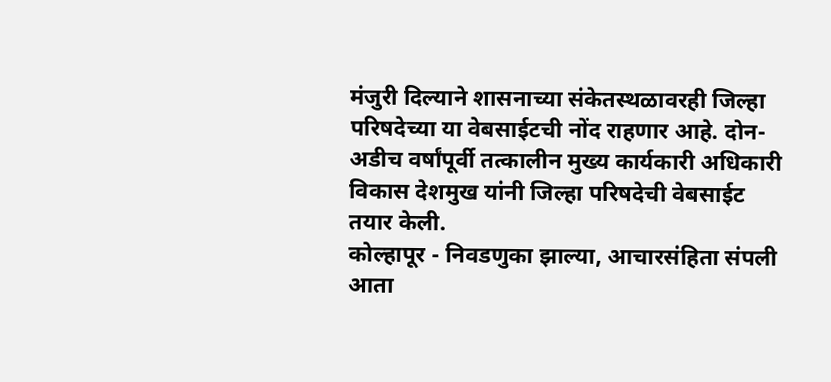मंजुरी दिल्याने शासनाच्या संकेतस्थळावरही जिल्हा परिषदेच्या या वेबसाईटची नोंद राहणार आहे. दोन-अडीच वर्षांपूर्वी तत्कालीन मुख्य कार्यकारी अधिकारी विकास देशमुख यांनी जिल्हा परिषदेची वेबसाईट तयार केली.
कोल्हापूर - निवडणुका झाल्या, आचारसंहिता संपली आता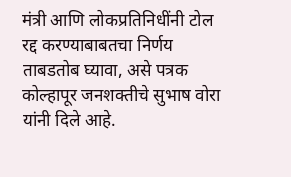मंत्री आणि लोकप्रतिनिधींनी टोल रद्द करण्याबाबतचा निर्णय ताबडतोब घ्यावा, असे पत्रक कोल्हापूर जनशक्तीचे सुभाष वोरा यांनी दिले आहे.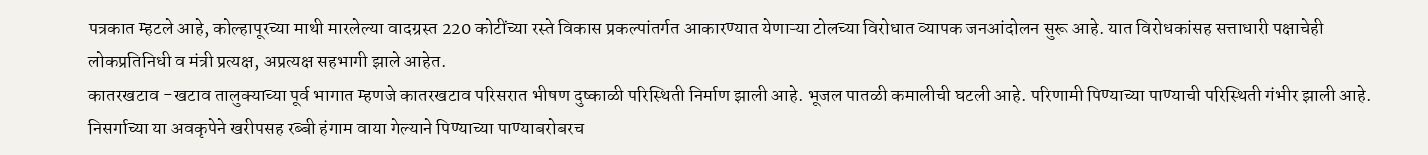पत्रकात म्हटले आहे, कोल्हापूरच्या माथी मारलेल्या वादग्रस्त 220 कोटींच्या रस्ते विकास प्रकल्पांतर्गत आकारण्यात येणाऱ्या टोलच्या विरोधात व्यापक जनआंदोलन सुरू आहे. यात विरोधकांसह सत्ताधारी पक्षाचेही लोकप्रतिनिधी व मंत्री प्रत्यक्ष, अप्रत्यक्ष सहभागी झाले आहेत.
कातरखटाव -खटाव तालुक्याच्या पूर्व भागात म्हणजे कातरखटाव परिसरात भीषण दुष्काळी परिस्थिती निर्माण झाली आहे. भूजल पातळी कमालीची घटली आहे. परिणामी पिण्याच्या पाण्याची परिस्थिती गंभीर झाली आहे. निसर्गाच्या या अवकृपेने खरीपसह रब्बी हंगाम वाया गेल्याने पिण्याच्या पाण्याबरोबरच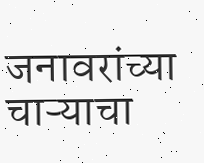जनावरांच्या चाऱ्याचा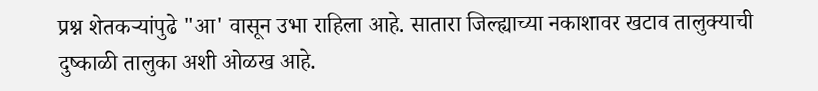प्रश्न शेतकऱ्यांपुढे "आ' वासून उभा राहिला आहे. सातारा जिल्ह्याच्या नकाशावर खटाव तालुक्याची दुष्काळी तालुका अशी ओळख आहे.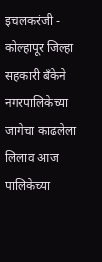इचलकरंजी - कोल्हापूर जिल्हा सहकारी बॅंकेने नगरपालिकेच्या जागेचा काढलेला लिलाव आज पालिकेच्या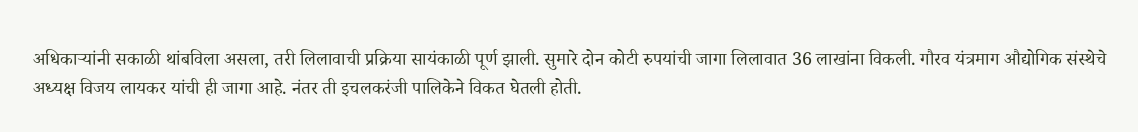अधिकाऱ्यांनी सकाळी थांबविला असला, तरी लिलावाची प्रक्रिया सायंकाळी पूर्ण झाली. सुमारे दोन कोटी रुपयांची जागा लिलावात 36 लाखांना विकली. गौरव यंत्रमाग औद्योगिक संस्थेचे अध्यक्ष विजय लायकर यांची ही जागा आहे. नंतर ती इचलकरंजी पालिकेने विकत घेतली होती.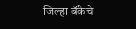जिल्हा बॅंकेचे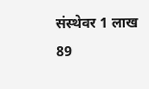संस्थेवर 1 लाख 89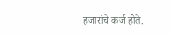हजारांचे कर्ज होते.